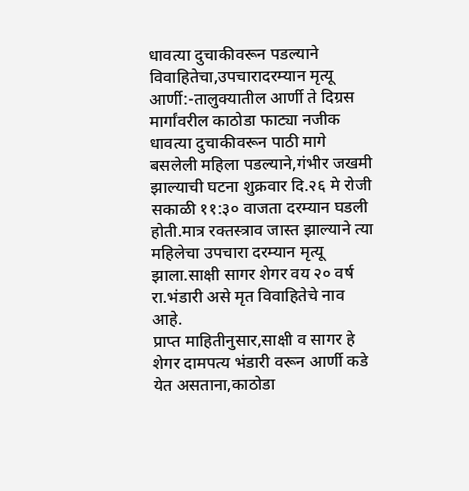धावत्या दुचाकीवरून पडल्याने विवाहितेचा,उपचारादरम्यान मृत्यू
आर्णी:-तालुक्यातील आर्णी ते दिग्रस मार्गांवरील काठोडा फाट्या नजीक धावत्या दुचाकीवरून पाठी मागे बसलेली महिला पडल्याने,गंभीर जखमी झाल्याची घटना शुक्रवार दि.२६ मे रोजी सकाळी ११:३० वाजता दरम्यान घडली होती.मात्र रक्तस्त्राव जास्त झाल्याने त्या महिलेचा उपचारा दरम्यान मृत्यू झाला.साक्षी सागर शेगर वय २० वर्ष रा.भंडारी असे मृत विवाहितेचे नाव आहे.
प्राप्त माहितीनुसार,साक्षी व सागर हे शेगर दामपत्य भंडारी वरून आर्णी कडे येत असताना,काठोडा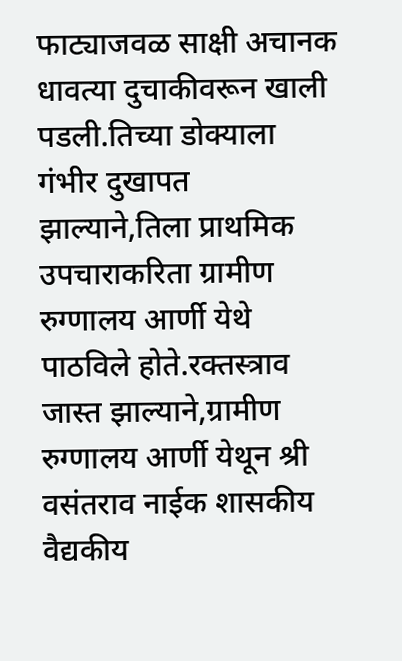फाट्याजवळ साक्षी अचानक धावत्या दुचाकीवरून खाली पडली.तिच्या डोक्याला गंभीर दुखापत झाल्याने,तिला प्राथमिक उपचाराकरिता ग्रामीण रुग्णालय आर्णी येथे पाठविले होते.रक्तस्त्राव जास्त झाल्याने,ग्रामीण रुग्णालय आर्णी येथून श्री वसंतराव नाईक शासकीय वैद्यकीय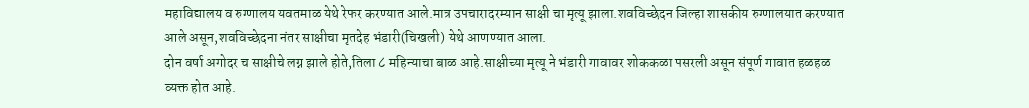महाविद्यालय व रुग्णालय यवतमाळ येथे रेफर करण्यात आले.मात्र उपचारादरम्यान साक्षी चा मृत्यू झाला.शवविच्छेदन जिल्हा शासकीय रुग्णालयात करण्यात आले असून,शवविच्छेदना नंतर साक्षीचा मृतदेह भंडारी(चिखली) येथे आणण्यात आला.
दोन वर्षा अगोदर च साक्षीचे लग्न झाले होते,तिला ८ महिन्याचा बाळ आहे.साक्षीच्या मृत्यू ने भंडारी गावावर शोककळा पसरली असून संपूर्ण गावात हळहळ व्यक्त होत आहे.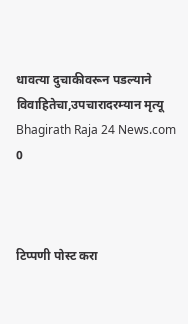धावत्या दुचाकीवरून पडल्याने विवाहितेचा,उपचारादरम्यान मृत्यू
Bhagirath Raja 24 News.com
0



टिप्पणी पोस्ट करा